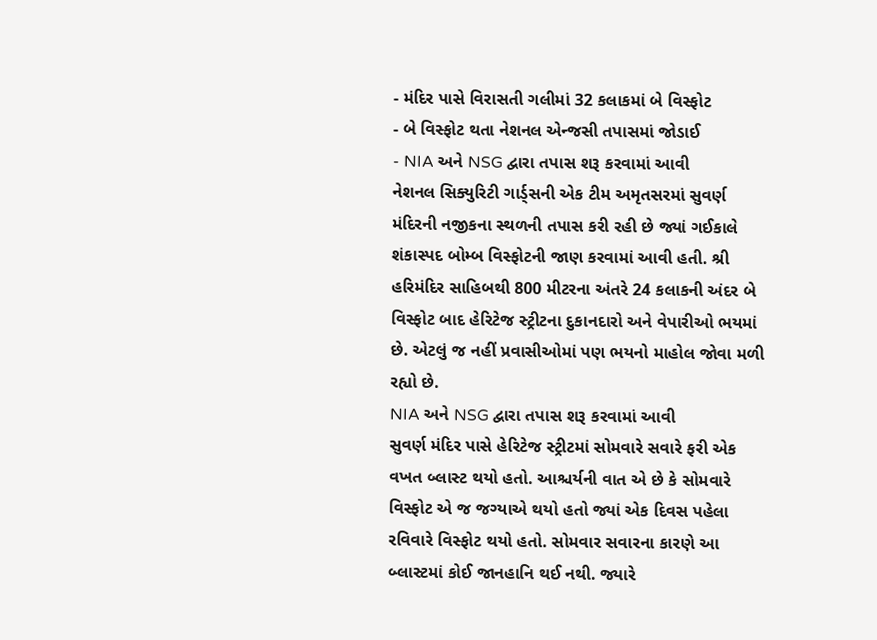- મંદિર પાસે વિરાસતી ગલીમાં 32 કલાકમાં બે વિસ્ફોટ
- બે વિસ્ફોટ થતા નેશનલ એન્જસી તપાસમાં જોડાઈ
- NIA અને NSG દ્વારા તપાસ શરૂ કરવામાં આવી
નેશનલ સિક્યુરિટી ગાર્ડ્સની એક ટીમ અમૃતસરમાં સુવર્ણ મંદિરની નજીકના સ્થળની તપાસ કરી રહી છે જ્યાં ગઈકાલે શંકાસ્પદ બોમ્બ વિસ્ફોટની જાણ કરવામાં આવી હતી. શ્રી હરિમંદિર સાહિબથી 800 મીટરના અંતરે 24 કલાકની અંદર બે વિસ્ફોટ બાદ હેરિટેજ સ્ટ્રીટના દુકાનદારો અને વેપારીઓ ભયમાં છે. એટલું જ નહીં પ્રવાસીઓમાં પણ ભયનો માહોલ જોવા મળી રહ્યો છે.
NIA અને NSG દ્વારા તપાસ શરૂ કરવામાં આવી
સુવર્ણ મંદિર પાસે હેરિટેજ સ્ટ્રીટમાં સોમવારે સવારે ફરી એક વખત બ્લાસ્ટ થયો હતો. આશ્ચર્યની વાત એ છે કે સોમવારે વિસ્ફોટ એ જ જગ્યાએ થયો હતો જ્યાં એક દિવસ પહેલા રવિવારે વિસ્ફોટ થયો હતો. સોમવાર સવારના કારણે આ બ્લાસ્ટમાં કોઈ જાનહાનિ થઈ નથી. જ્યારે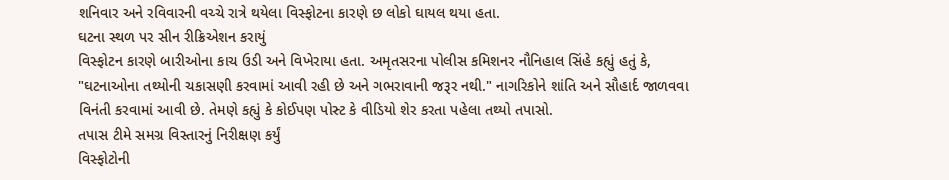શનિવાર અને રવિવારની વચ્ચે રાત્રે થયેલા વિસ્ફોટના કારણે છ લોકો ઘાયલ થયા હતા.
ઘટના સ્થળ પર સીન રીક્રિએશન કરાયું
વિસ્ફોટન કારણે બારીઓના કાચ ઉડી અને વિખેરાયા હતા. અમૃતસરના પોલીસ કમિશનર નૌનિહાલ સિંહે કહ્યું હતું કે, "ઘટનાઓના તથ્યોની ચકાસણી કરવામાં આવી રહી છે અને ગભરાવાની જરૂર નથી." નાગરિકોને શાંતિ અને સૌહાર્દ જાળવવા વિનંતી કરવામાં આવી છે. તેમણે કહ્યું કે કોઈપણ પોસ્ટ કે વીડિયો શેર કરતા પહેલા તથ્યો તપાસો.
તપાસ ટીમે સમગ્ર વિસ્તારનું નિરીક્ષણ કર્યું
વિસ્ફોટોની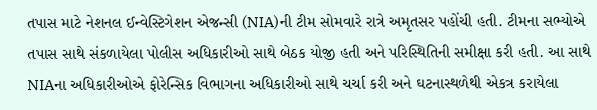તપાસ માટે નેશનલ ઈન્વેસ્ટિગેશન એજન્સી (NIA)ની ટીમ સોમવારે રાત્રે અમૃતસર પહોંચી હતી. ટીમના સભ્યોએ તપાસ સાથે સંકળાયેલા પોલીસ અધિકારીઓ સાથે બેઠક યોજી હતી અને પરિસ્થિતિની સમીક્ષા કરી હતી. આ સાથે NIAના અધિકારીઓએ ફોરેન્સિક વિભાગના અધિકારીઓ સાથે ચર્ચા કરી અને ઘટનાસ્થળેથી એકત્ર કરાયેલા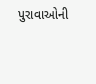પુરાવાઓની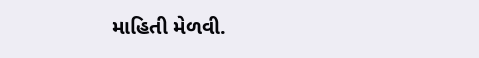માહિતી મેળવી.